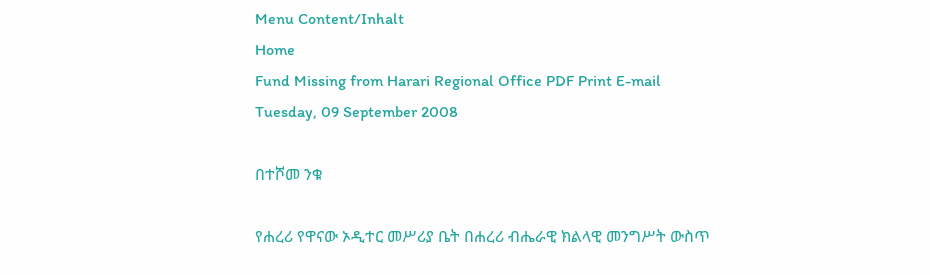Menu Content/Inhalt
Home
Fund Missing from Harari Regional Office PDF Print E-mail
Tuesday, 09 September 2008

በተሾመ ንቁ

የሐረሪ የዋናው ኦዲተር መሥሪያ ቤት በሐረሪ ብሔራዊ ክልላዊ መንግሥት ውስጥ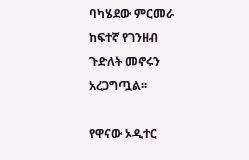ባካሄደው ምርመራ ከፍተኛ የገንዘብ ጉድለት መኖሩን አረጋግጧል፡፡

የዋናው ኦዲተር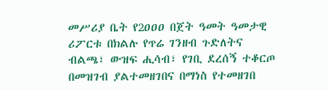መሥሪያ ቤት የ2ዐዐዐ በጀት ዓመት ዓመታዊ ሪፖርቱ በክልሉ የጥሬ ገንዘብ ጉድለትና ብልጫ፣ ውዝፍ ሒሳብ፣ የገቢ ደረሰኝ ተቆርጦ በመዝገብ ያልተመዘገበና በማነስ የተመዘገበ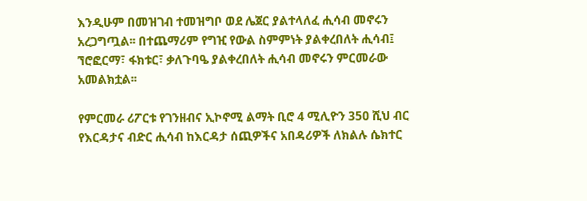እንዲሁም በመዝገብ ተመዝግቦ ወደ ሌጀር ያልተላለፈ ሒሳብ መኖሩን አረጋግጧል፡፡ በተጨማሪም የግዢ የውል ስምምነት ያልቀረበለት ሒሳብ፤ ኘሮፎርማ፣ ፋክቱር፣ ቃለጉባዔ ያልቀረበለት ሒሳብ መኖሩን ምርመራው አመልክቷል፡፡

የምርመራ ሪፖርቱ የገንዘብና ኢኮኖሚ ልማት ቢሮ 4 ሚሊዮን 35ዐ ሺህ ብር የእርዳታና ብድር ሒሳብ ከእርዳታ ሰጪዎችና አበዳሪዎች ለክልሉ ሴክተር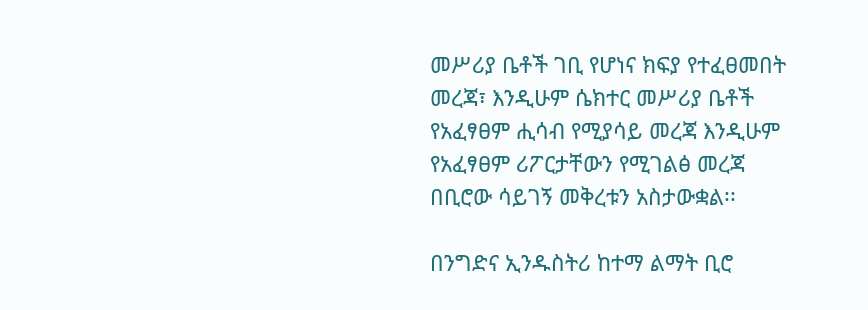መሥሪያ ቤቶች ገቢ የሆነና ክፍያ የተፈፀመበት መረጃ፣ እንዲሁም ሴክተር መሥሪያ ቤቶች የአፈፃፀም ሒሳብ የሚያሳይ መረጃ እንዲሁም የአፈፃፀም ሪፖርታቸውን የሚገልፅ መረጃ በቢሮው ሳይገኝ መቅረቱን አስታውቋል፡፡

በንግድና ኢንዱስትሪ ከተማ ልማት ቢሮ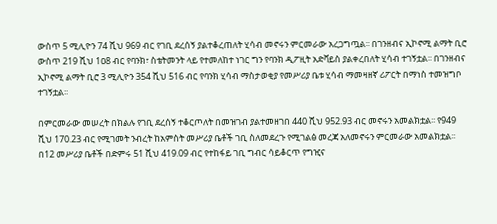ውስጥ 5 ሚሊዮን 74 ሺህ 969 ብር የገቢ ደረሰኝ ያልተቆረጠለት ሂሳብ መኖሩን ምርመራው አረጋግጧል፡፡ በገንዘብና ኢኮኖሚ ልማት ቢሮ ውስጥ 219 ሺህ 1ዐ8 ብር የባንክ፣ ስቴትመንት ላይ የተመለከተ ነገር ግን የባንክ ዲፖዚት አድቫይስ ያልቀረበለት ሂሳብ ተገኝቷል፡፡ በገንዘብና ኢኮኖሚ ልማት ቢሮ 3 ሚሊዮን 354 ሺህ 516 ብር የባንክ ሂሳብ ማስታወቂያ የመሥሪያ ቤቱ ሂሳብ ማመዛዘኛ ሪፖርት በማነስ ተመዝግቦ ተገኝቷል፡፡

በምርመራው መሠረት በክልሉ የገቢ ደረሰኝ ተቆርጦለት በመዝገብ ያልተመዘገበ 440 ሺህ 952.93 ብር መኖሩን አመልክቷል፡፡ የ949 ሺህ 170.23 ብር የሚገመት ንብረት ከአምስት መሥሪያ ቤቶች ገቢ ስለመደረጉ የሚገልፅ መረጃ አለመኖሩን ምርመራው አመልክቷል፡፡ በ12 መሥሪያ ቤቶች በድምሩ 51 ሺህ 419.09 ብር የተከፋይ ገቢ ግብር ሳይቆርጥ የግዢና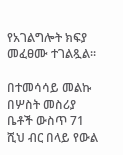የአገልግሎት ክፍያ መፈፀሙ ተገልጿል፡፡

በተመሳሳይ መልኩ በሦስት መስሪያ ቤቶች ውስጥ 71 ሺህ ብር በላይ የውል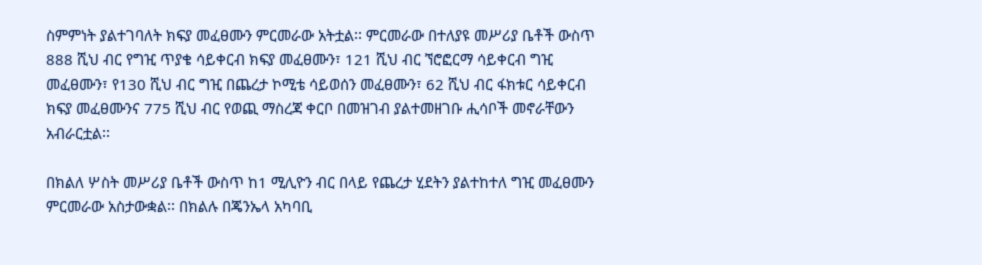ስምምነት ያልተገባለት ክፍያ መፈፀሙን ምርመራው አትቷል፡፡ ምርመራው በተለያዩ መሥሪያ ቤቶች ውስጥ 888 ሺህ ብር የግዢ ጥያቄ ሳይቀርብ ክፍያ መፈፀሙን፣ 121 ሺህ ብር ኘሮፎርማ ሳይቀርብ ግዢ መፈፀሙን፣ የ130 ሺህ ብር ግዢ በጨረታ ኮሚቴ ሳይወሰን መፈፀሙን፣ 62 ሺህ ብር ፋክቱር ሳይቀርብ ክፍያ መፈፀሙንና 775 ሺህ ብር የወጪ ማስረጃ ቀርቦ በመዝገብ ያልተመዘገቡ ሒሳቦች መኖራቸውን አብራርቷል፡፡

በክልለ ሦስት መሥሪያ ቤቶች ውስጥ ከ1 ሚሊዮን ብር በላይ የጨረታ ሂደትን ያልተከተለ ግዢ መፈፀሙን ምርመራው አስታውቋል፡፡ በክልሉ በጄንኤላ አካባቢ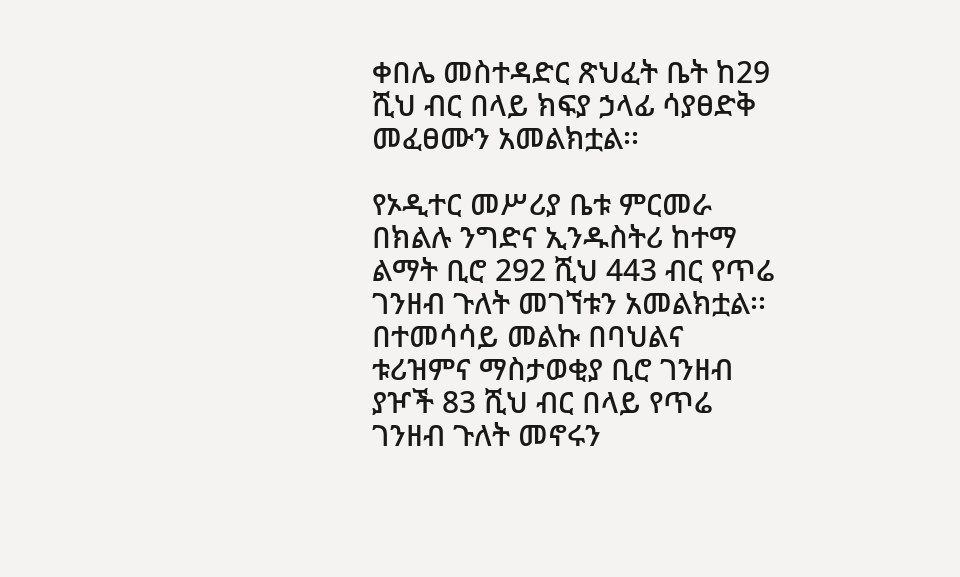ቀበሌ መስተዳድር ጽህፈት ቤት ከ29 ሺህ ብር በላይ ክፍያ ኃላፊ ሳያፀድቅ መፈፀሙን አመልክቷል፡፡

የኦዲተር መሥሪያ ቤቱ ምርመራ በክልሉ ንግድና ኢንዱስትሪ ከተማ ልማት ቢሮ 292 ሺህ 443 ብር የጥሬ ገንዘብ ጉለት መገኘቱን አመልክቷል፡፡ በተመሳሳይ መልኩ በባህልና ቱሪዝምና ማስታወቂያ ቢሮ ገንዘብ ያዦች 83 ሺህ ብር በላይ የጥሬ ገንዘብ ጉለት መኖሩን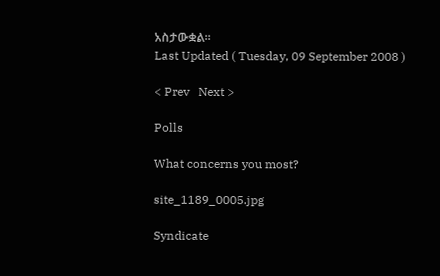አስታውቋል፡፡
Last Updated ( Tuesday, 09 September 2008 )

< Prev   Next >

Polls

What concerns you most?

site_1189_0005.jpg

Syndicate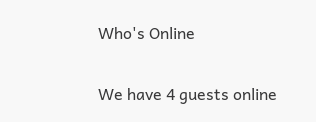Who's Online

We have 4 guests online